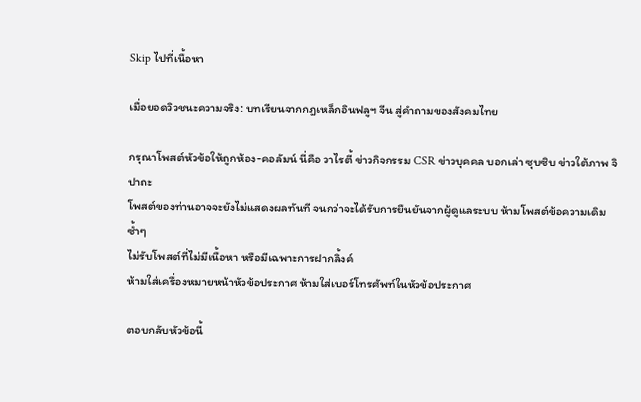Skip ไปที่เนื้อหา

เมื่อยอดวิวชนะความจริง: บทเรียนจากกฎเหล็กอินฟลูฯ จีน สู่คำถามของสังคมไทย

กรุณาโพสต์หัวข้อให้ถูกห้อง-คอลัมน์ นี่คือ วาไรตี้ ข่าวกิจกรรม CSR ข่าวบุคคล บอกเล่า ซุบซิบ ข่าวใต้ภาพ จิปาถะ
โพสต์ของท่านอาจจะยังไม่แสดงผลทันที จนกว่าจะได้รับการยืนยันจากผู้ดูแลระบบ ห้ามโพสต์ข้อความเดิมซ้ำๆ
ไม่รับโพสต์ที่ไม่มีเนื้อหา หรือมีเฉพาะการฝากลิ้งค์
ห้ามใส่เครื่องหมายหน้าหัวข้อประกาศ ห้ามใส่เบอร์โทรศัพท์ในหัวข้อประกาศ

ตอบกลับหัวข้อนี้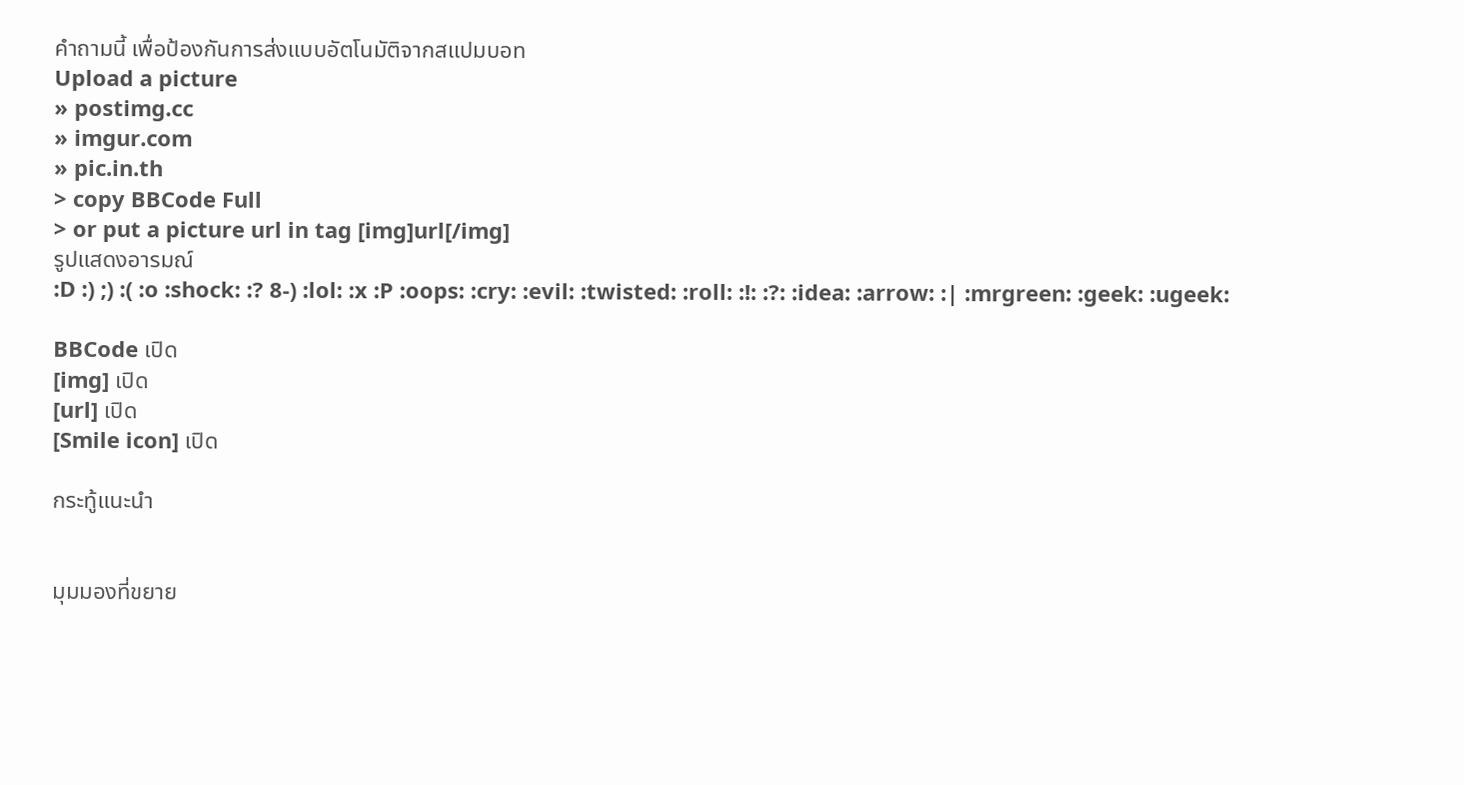คำถามนี้ เพื่อป้องกันการส่งแบบอัตโนมัติจากสแปมบอท
Upload a picture
» postimg.cc
» imgur.com
» pic.in.th
> copy BBCode Full
> or put a picture url in tag [img]url[/img]
รูปแสดงอารมณ์
:D :) ;) :( :o :shock: :? 8-) :lol: :x :P :oops: :cry: :evil: :twisted: :roll: :!: :?: :idea: :arrow: :| :mrgreen: :geek: :ugeek:

BBCode เปิด
[img] เปิด
[url] เปิด
[Smile icon] เปิด

กระทู้แนะนำ


มุมมองที่ขยาย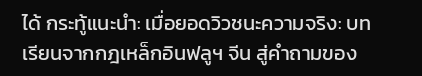ได้ กระทู้แนะนำ: เมื่อยอดวิวชนะความจริง: บทเรียนจากกฎเหล็กอินฟลูฯ จีน สู่คำถามของ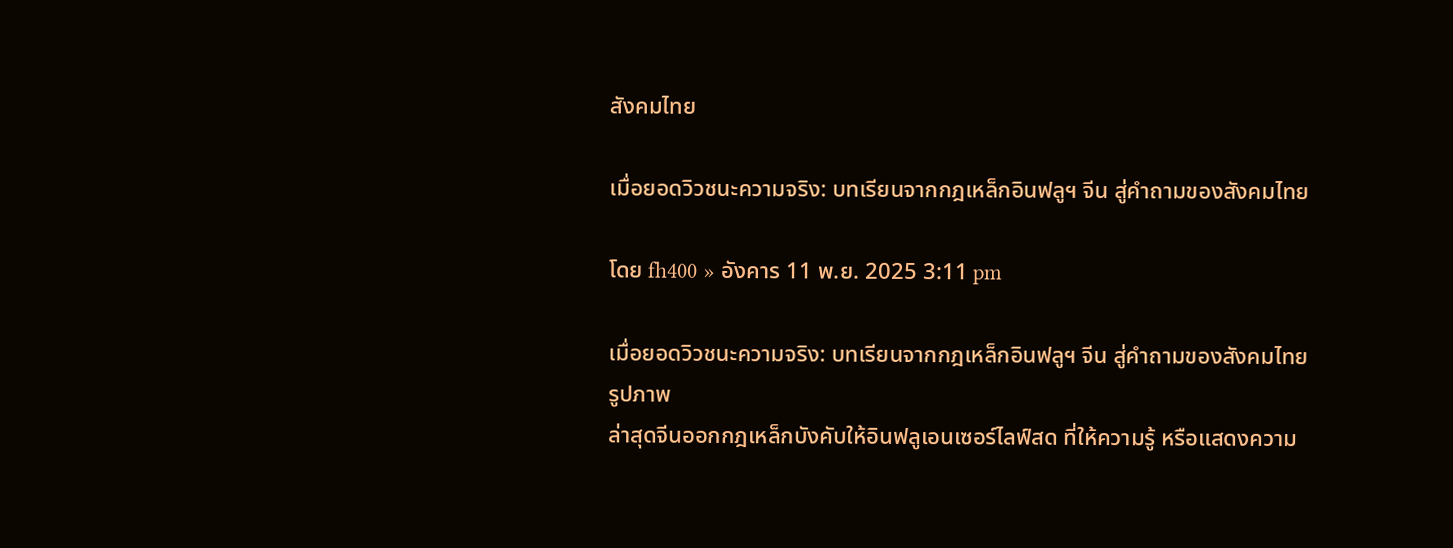สังคมไทย

เมื่อยอดวิวชนะความจริง: บทเรียนจากกฎเหล็กอินฟลูฯ จีน สู่คำถามของสังคมไทย

โดย fh400 » อังคาร 11 พ.ย. 2025 3:11 pm

เมื่อยอดวิวชนะความจริง: บทเรียนจากกฎเหล็กอินฟลูฯ จีน สู่คำถามของสังคมไทย
รูปภาพ
ล่าสุดจีนออกกฎเหล็กบังคับให้อินฟลูเอนเซอร์ไลฟ์สด ที่ให้ความรู้ หรือแสดงความ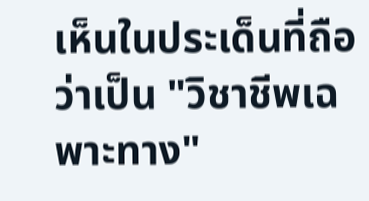เห็นในประเด็นที่ถือว่าเป็น "วิชาชีพเฉพาะทาง"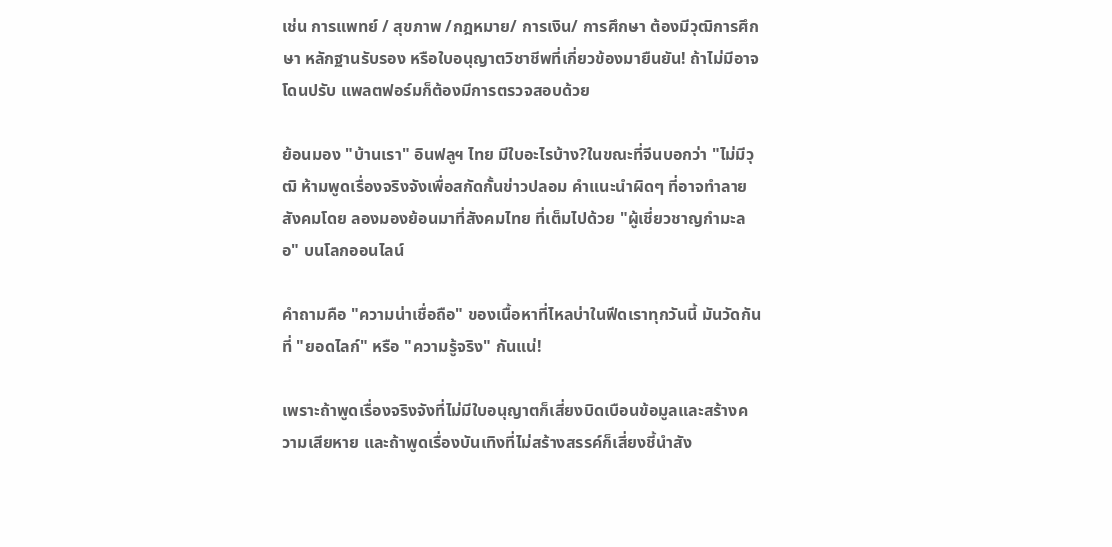เช่น การแพทย์ / สุขภาพ /กฎหมาย/ การเงิน/ การศึกษา ต้องมีวุฒิการศึกษา หลักฐานรับรอง หรือใบอนุญาตวิชาชีพที่เกี่ยวข้องมายืนยัน! ถ้าไม่มีอาจโดนปรับ แพลตฟอร์มก็ต้องมีการตรวจสอบด้วย

ย้อนมอง "บ้านเรา" อินฟลูฯ ไทย มีใบอะไรบ้าง?ในขณะที่จีนบอกว่า "ไม่มีวุฒิ ห้ามพูดเรื่องจริงจังเพื่อสกัดกั้นข่าวปลอม คำแนะนำผิดๆ ที่อาจทำลายสังคมโดย ลองมองย้อนมาที่สังคมไทย ที่เต็มไปด้วย "ผู้เชี่ยวชาญกำมะลอ" บนโลกออนไลน์

คำถามคือ "ความน่าเชื่อถือ" ของเนื้อหาที่ไหลบ่าในฟีดเราทุกวันนี้ มันวัดกันที่ "ยอดไลก์" หรือ "ความรู้จริง" กันแน่!

เพราะถ้าพูดเรื่องจริงจังที่ไม่มีใบอนุญาตก็เสี่ยงบิดเบือนข้อมูลและสร้างความเสียหาย และถ้าพูดเรื่องบันเทิงที่ไม่สร้างสรรค์ก็เสี่ยงชี้นำสัง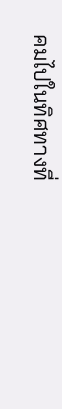คมไปในทิศทางที่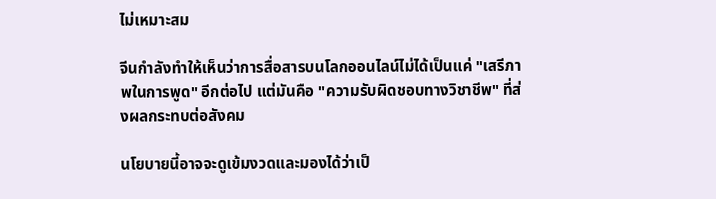ไม่เหมาะสม

จีนกำลังทำให้เห็นว่าการสื่อสารบนโลกออนไลน์ไม่ได้เป็นแค่ "เสรีภาพในการพูด" อีกต่อไป แต่มันคือ "ความรับผิดชอบทางวิชาชีพ" ที่ส่งผลกระทบต่อสังคม

นโยบายนี้อาจจะดูเข้มงวดและมองได้ว่าเป็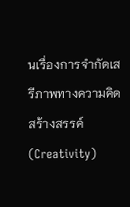นเรื่องการจำกัดเสรีภาพทางความคิดสร้างสรรค์ (Creativity)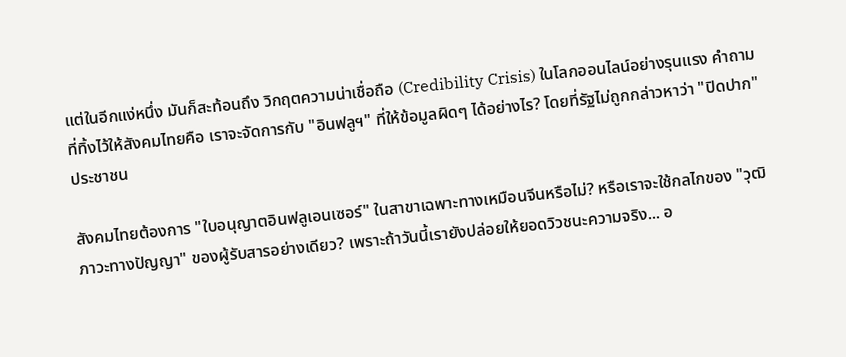แต่ในอีกแง่หนึ่ง มันก็สะท้อนถึง วิกฤตความน่าเชื่อถือ (Credibility Crisis) ในโลกออนไลน์อย่างรุนแรง คำถามที่ทิ้งไว้ให้สังคมไทยคือ เราจะจัดการกับ "อินฟลูฯ" ที่ให้ข้อมูลผิดๆ ได้อย่างไร? โดยที่รัฐไม่ถูกกล่าวหาว่า "ปิดปาก" ประชาชน

สังคมไทยต้องการ "ใบอนุญาตอินฟลูเอนเซอร์" ในสาขาเฉพาะทางเหมือนจีนหรือไม่? หรือเราจะใช้กลไกของ "วุฒิภาวะทางปัญญา" ของผู้รับสารอย่างเดียว? เพราะถ้าวันนี้เรายังปล่อยให้ยอดวิวชนะความจริง... อ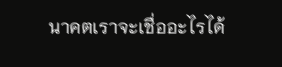นาคตเราจะเชื่ออะไรได้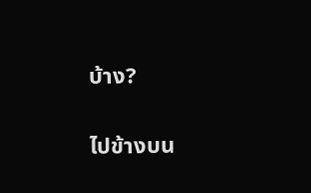บ้าง?

ไปข้างบน